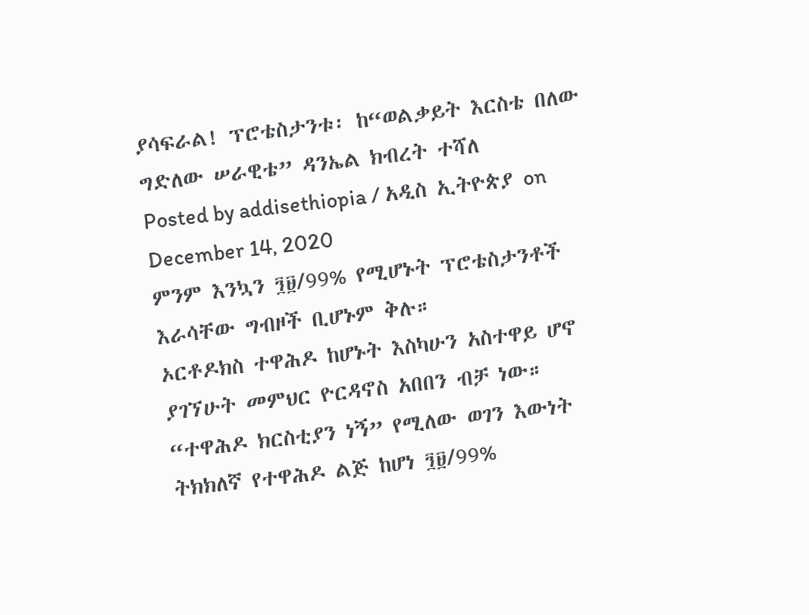ያሳፍራል! ፕሮቴስታንቱ፡ ከ“ወልቃይት እርስቴ በለው ግድለው ሠራዊቴ” ዳንኤል ክብረት ተሻለ
Posted by addisethiopia / አዲስ ኢትዮጵያ on December 14, 2020
ምንም እንኳን ፺፱/99% የሚሆኑት ፕሮቴስታንቶች እራሳቸው ግብዞች ቢሆኑም ቅሉ።
ኦርቶዶክስ ተዋሕዶ ከሆኑት እስካሁን አስተዋይ ሆኖ ያገኘሁት መምህር ዮርዳኖስ አበበን ብቻ ነው። “ተዋሕዶ ክርስቲያን ነኝ” የሚለው ወገን እውነት ትክክለኛ የተዋሕዶ ልጅ ከሆነ ፺፱/99%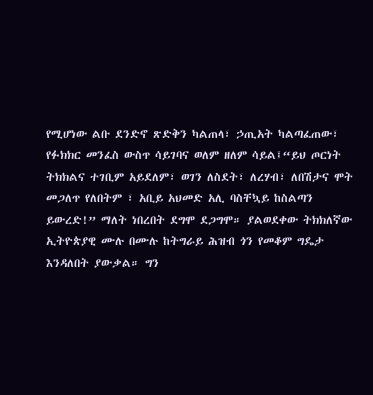የሚሆነው ልቡ ደንድኖ ጽድቅን ካልጠላ፣ ኃጢአት ካልጣፈጠው፣ የፉክክር መንፈስ ውስጥ ሳይገባና ወለም ዘለም ሳይል፤“ይህ ጦርነት ትክክልና ተገቢም አይደለም፣ ወገን ለስደት፣ ለረሃብ፣ ለበሽታና ሞት መጋለጥ የለበትም ፣ አቢይ አህመድ አሊ ባስቸኳይ ከስልጣን ይውረድ!” ማለት ነበረበት ደግሞ ደጋግሞ። ያልወደቀው ትክክለኛው ኢትዮጵያዊ ሙሉ በሙሉ ከትግራይ ሕዝብ ጎን የመቆም ግዴታ እንዳለበት ያውቃል። ግን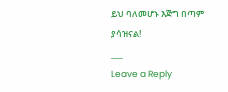ይህ ባለመሆኑ እጅግ በጣም ያሳዝናል!
___
Leave a Reply